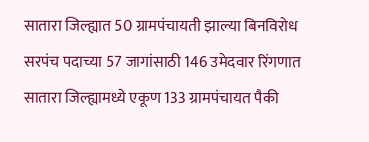सातारा जिल्ह्यात 50 ग्रामपंचायती झाल्या बिनविरोध
सरपंच पदाच्या 57 जागांसाठी 146 उमेदवार रिंगणात
सातारा जिल्ह्यामध्ये एकूण 133 ग्रामपंचायत पैकी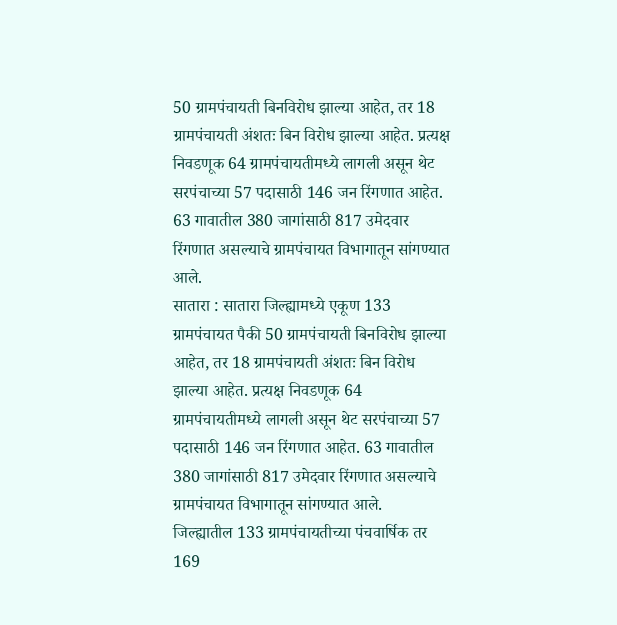50 ग्रामपंचायती बिनविरोध झाल्या आहेत, तर 18 ग्रामपंचायती अंशतः बिन विरोध झाल्या आहेत. प्रत्यक्ष निवडणूक 64 ग्रामपंचायतीमध्ये लागली असून थेट सरपंचाच्या 57 पदासाठी 146 जन रिंगणात आहेत. 63 गावातील 380 जागांसाठी 817 उमेदवार रिंगणात असल्याचे ग्रामपंचायत विभागातून सांगण्यात आले.
सातारा : सातारा जिल्ह्यामध्ये एकूण 133 ग्रामपंचायत पैकी 50 ग्रामपंचायती बिनविरोध झाल्या आहेत, तर 18 ग्रामपंचायती अंशतः बिन विरोध झाल्या आहेत. प्रत्यक्ष निवडणूक 64 ग्रामपंचायतीमध्ये लागली असून थेट सरपंचाच्या 57 पदासाठी 146 जन रिंगणात आहेत. 63 गावातील 380 जागांसाठी 817 उमेदवार रिंगणात असल्याचे ग्रामपंचायत विभागातून सांगण्यात आले.
जिल्ह्यातील 133 ग्रामपंचायतीच्या पंचवार्षिक तर 169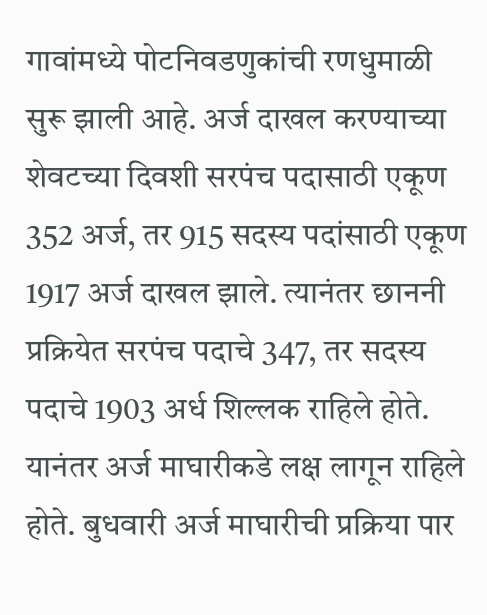गावांमध्ये पोटनिवडणुकांची रणधुमाळी सुरू झाली आहे. अर्ज दाखल करण्याच्या शेवटच्या दिवशी सरपंच पदासाठी एकूण 352 अर्ज, तर 915 सदस्य पदांसाठी एकूण 1917 अर्ज दाखल झाले. त्यानंतर छाननी प्रक्रियेत सरपंच पदाचे 347, तर सदस्य पदाचे 1903 अर्ध शिल्लक राहिले होते. यानंतर अर्ज माघारीकडे लक्ष लागून राहिले होते. बुधवारी अर्ज माघारीची प्रक्रिया पार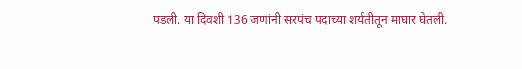पडली. या दिवशी 136 जणांनी सरपंच पदाच्या शर्यतीतून माघार घेतली.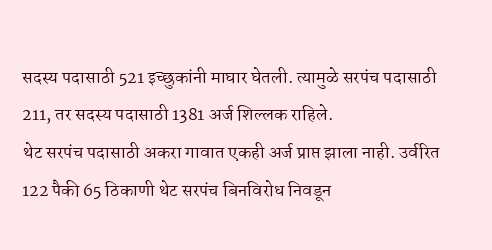सदस्य पदासाठी 521 इच्छुकांनी माघार घेतली. त्यामुळे सरपंच पदासाठी 211, तर सदस्य पदासाठी 1381 अर्ज शिल्लक राहिले.
थेट सरपंच पदासाठी अकरा गावात एकही अर्ज प्राप्त झाला नाही. उर्वरित 122 पैकी 65 ठिकाणी थेट सरपंच बिनविरोध निवडून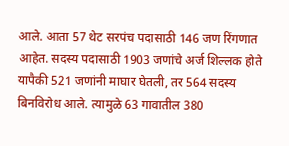आले. आता 57 थेट सरपंच पदासाठी 146 जण रिंगणात आहेत. सदस्य पदासाठी 1903 जणांचे अर्ज शिल्लक होते यापैकी 521 जणांनी माघार घेतली, तर 564 सदस्य बिनविरोध आले. त्यामुळे 63 गावातील 380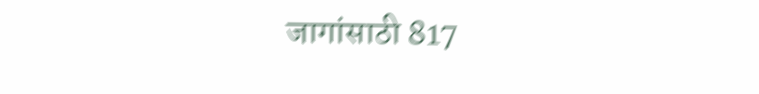जागांसाठी 817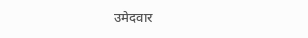उमेदवार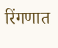रिंगणात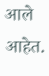आले आहेत.